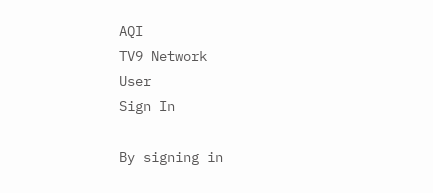AQI
TV9 Network
User
Sign In

By signing in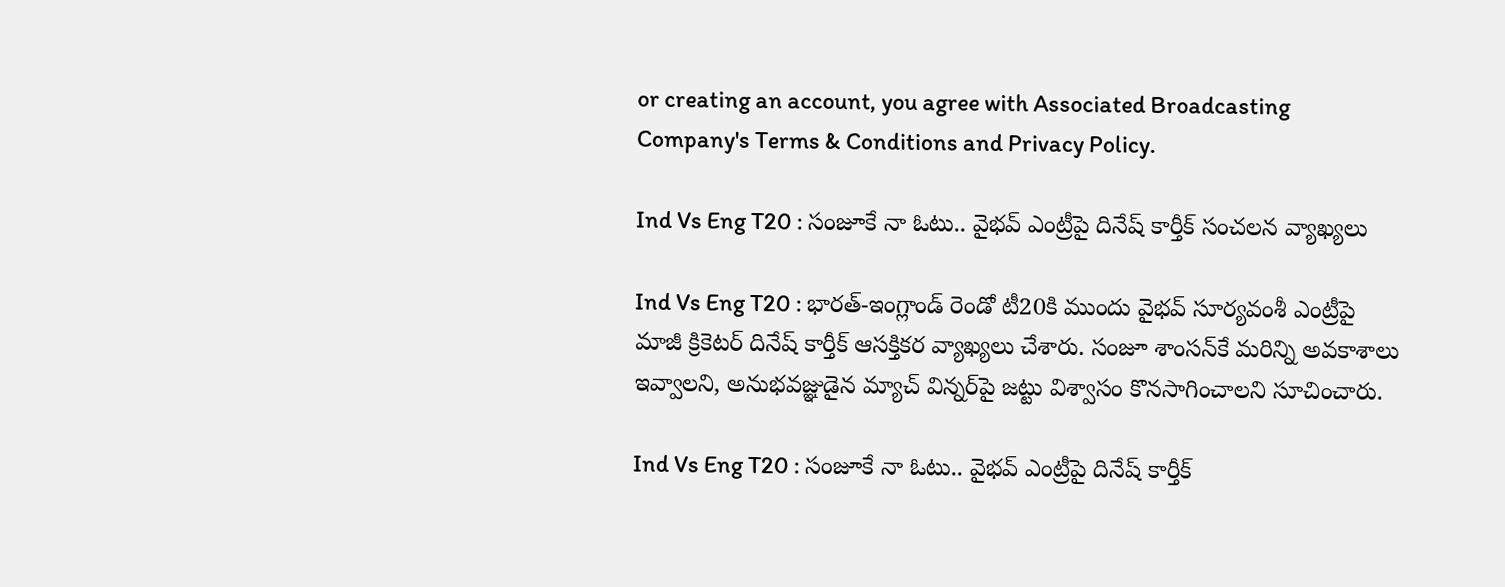or creating an account, you agree with Associated Broadcasting Company's Terms & Conditions and Privacy Policy.

Ind Vs Eng T20 : సంజూకే నా ఓటు.. వైభవ్ ఎంట్రీపై దినేష్ కార్తీక్ సంచలన వ్యాఖ్యలు

Ind Vs Eng T20 : భారత్-ఇంగ్లాండ్ రెండో టీ20కి ముందు వైభవ్ సూర్యవంశీ ఎంట్రీపై మాజీ క్రికెటర్ దినేష్ కార్తీక్ ఆసక్తికర వ్యాఖ్యలు చేశారు. సంజూ శాంసన్‌కే మరిన్ని అవకాశాలు ఇవ్వాలని, అనుభవజ్ఞుడైన మ్యాచ్ విన్నర్‌పై జట్టు విశ్వాసం కొనసాగించాలని సూచించారు.

Ind Vs Eng T20 : సంజూకే నా ఓటు.. వైభవ్ ఎంట్రీపై దినేష్ కార్తీక్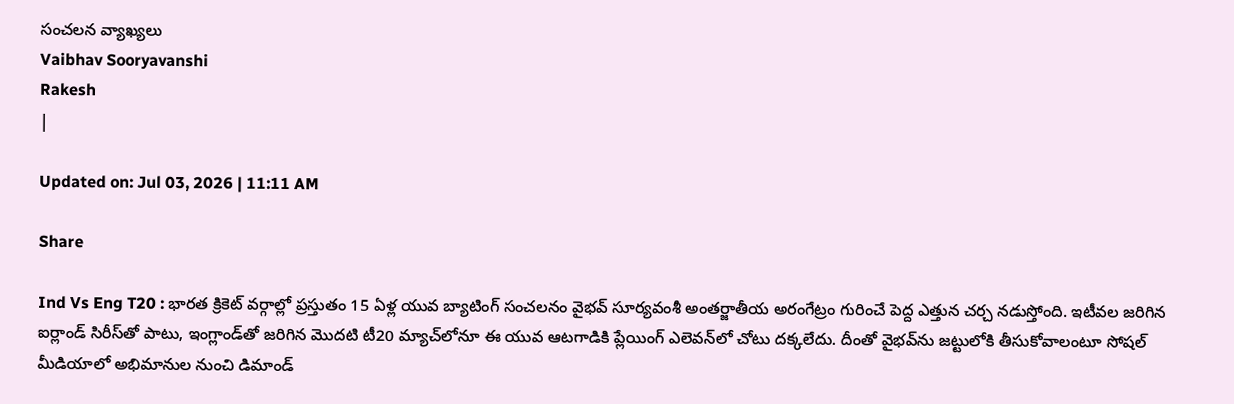సంచలన వ్యాఖ్యలు
Vaibhav Sooryavanshi
Rakesh
|

Updated on: Jul 03, 2026 | 11:11 AM

Share

Ind Vs Eng T20 : భారత క్రికెట్ వర్గాల్లో ప్రస్తుతం 15 ఏళ్ల యువ బ్యాటింగ్ సంచలనం వైభవ్ సూర్యవంశీ అంతర్జాతీయ అరంగేట్రం గురించే పెద్ద ఎత్తున చర్చ నడుస్తోంది. ఇటీవల జరిగిన ఐర్లాండ్ సిరీస్‌తో పాటు, ఇంగ్లాండ్‌తో జరిగిన మొదటి టీ20 మ్యాచ్‌లోనూ ఈ యువ ఆటగాడికి ప్లేయింగ్ ఎలెవన్‌లో చోటు దక్కలేదు. దీంతో వైభవ్‌ను జట్టులోకి తీసుకోవాలంటూ సోషల్ మీడియాలో అభిమానుల నుంచి డిమాండ్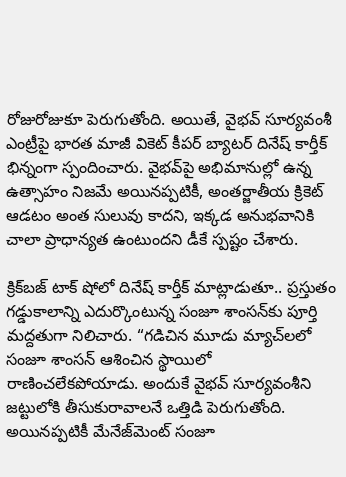రోజురోజుకూ పెరుగుతోంది. అయితే, వైభవ్ సూర్యవంశీ ఎంట్రీపై భారత మాజీ వికెట్ కీపర్ బ్యాటర్ దినేష్ కార్తీక్ భిన్నంగా స్పందించారు. వైభవ్‌పై అభిమానుల్లో ఉన్న ఉత్సాహం నిజమే అయినప్పటికీ, అంతర్జాతీయ క్రికెట్ ఆడటం అంత సులువు కాదని, ఇక్కడ అనుభవానికి చాలా ప్రాధాన్యత ఉంటుందని డీకే స్పష్టం చేశారు.

క్రిక్‌బజ్ టాక్ షోలో దినేష్ కార్తీక్ మాట్లాడుతూ.. ప్రస్తుతం గడ్డుకాలాన్ని ఎదుర్కొంటున్న సంజూ శాంసన్‌కు పూర్తి మద్దతుగా నిలిచారు. “గడిచిన మూడు మ్యాచ్‌లలో సంజూ శాంసన్ ఆశించిన స్థాయిలో రాణించలేకపోయాడు. అందుకే వైభవ్ సూర్యవంశీని జట్టులోకి తీసుకురావాలనే ఒత్తిడి పెరుగుతోంది. అయినప్పటికీ మేనేజ్‌మెంట్ సంజూ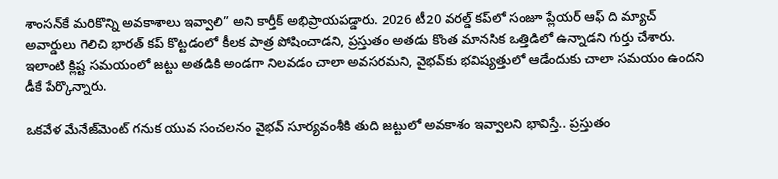శాంసన్‌కే మరికొన్ని అవకాశాలు ఇవ్వాలి” అని కార్తీక్ అభిప్రాయపడ్డారు. 2026 టీ20 వరల్డ్ కప్‌లో సంజూ ప్లేయర్ ఆఫ్ ది మ్యాచ్ అవార్డులు గెలిచి భారత్ కప్ కొట్టడంలో కీలక పాత్ర పోషించాడని, ప్రస్తుతం అతడు కొంత మానసిక ఒత్తిడిలో ఉన్నాడని గుర్తు చేశారు. ఇలాంటి క్లిష్ట సమయంలో జట్టు అతడికి అండగా నిలవడం చాలా అవసరమని, వైభవ్‌కు భవిష్యత్తులో ఆడేందుకు చాలా సమయం ఉందని డీకే పేర్కొన్నారు.

ఒకవేళ మేనేజ్‌మెంట్ గనుక యువ సంచలనం వైభవ్ సూర్యవంశీకి తుది జట్టులో అవకాశం ఇవ్వాలని భావిస్తే.. ప్రస్తుతం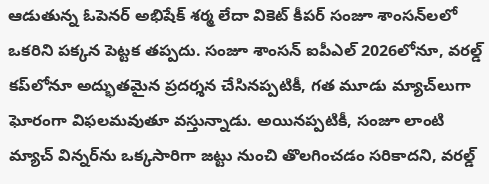ఆడుతున్న ఓపెనర్ అభిషేక్ శర్మ లేదా వికెట్ కీపర్ సంజూ శాంసన్‌లలో ఒకరిని పక్కన పెట్టక తప్పదు. సంజూ శాంసన్ ఐపీఎల్ 2026లోనూ, వరల్డ్ కప్‌లోనూ అద్భుతమైన ప్రదర్శన చేసినప్పటికీ, గత మూడు మ్యాచ్‌లుగా ఘోరంగా విఫలమవుతూ వస్తున్నాడు. అయినప్పటికీ, సంజూ లాంటి మ్యాచ్ విన్నర్‌ను ఒక్కసారిగా జట్టు నుంచి తొలగించడం సరికాదని, వరల్డ్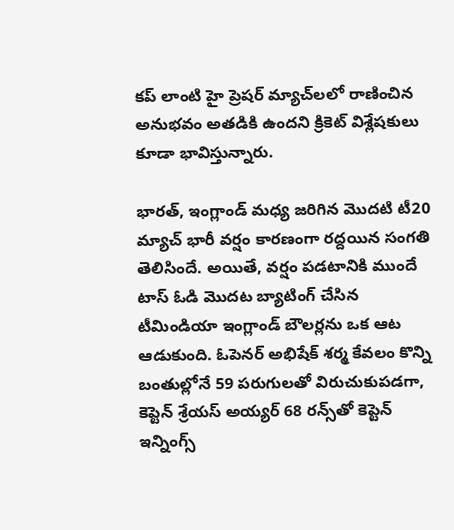కప్ లాంటి హై ప్రెషర్ మ్యాచ్‌లలో రాణించిన అనుభవం అతడికి ఉందని క్రికెట్ విశ్లేషకులు కూడా భావిస్తున్నారు.

భారత్, ఇంగ్లాండ్ మధ్య జరిగిన మొదటి టీ20 మ్యాచ్ భారీ వర్షం కారణంగా రద్దయిన సంగతి తెలిసిందే. అయితే, వర్షం పడటానికి ముందే టాస్ ఓడి మొదట బ్యాటింగ్ చేసిన టీమిండియా ఇంగ్లాండ్ బౌలర్లను ఒక ఆట ఆడుకుంది. ఓపెనర్ అభిషేక్ శర్మ కేవలం కొన్ని బంతుల్లోనే 59 పరుగులతో విరుచుకుపడగా, కెప్టెన్ శ్రేయస్ అయ్యర్ 68 రన్స్‌తో కెప్టెన్ ఇన్నింగ్స్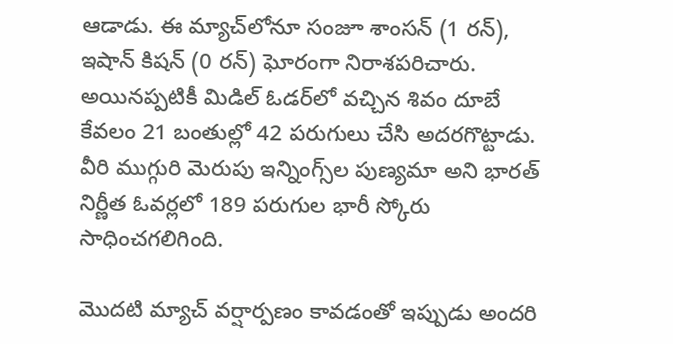ఆడాడు. ఈ మ్యాచ్‌లోనూ సంజూ శాంసన్ (1 రన్), ఇషాన్ కిషన్ (0 రన్) ఘోరంగా నిరాశపరిచారు. అయినప్పటికీ మిడిల్ ఓడర్‌లో వచ్చిన శివం దూబే కేవలం 21 బంతుల్లో 42 పరుగులు చేసి అదరగొట్టాడు. వీరి ముగ్గురి మెరుపు ఇన్నింగ్స్‌ల పుణ్యమా అని భారత్ నిర్ణీత ఓవర్లలో 189 పరుగుల భారీ స్కోరు సాధించగలిగింది.

మొదటి మ్యాచ్ వర్షార్పణం కావడంతో ఇప్పుడు అందరి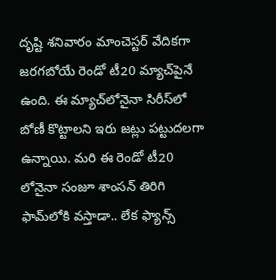దృష్టి శనివారం మాంచెస్టర్ వేదికగా జరగబోయే రెండో టీ20 మ్యాచ్‌పైనే ఉంది. ఈ మ్యాచ్‌లోనైనా సిరీస్‌లో బోణీ కొట్టాలని ఇరు జట్లు పట్టుదలగా ఉన్నాయి. మరి ఈ రెండో టీ20 లోనైనా సంజూ శాంసన్ తిరిగి ఫామ్‌లోకి వస్తాడా.. లేక ఫ్యాన్స్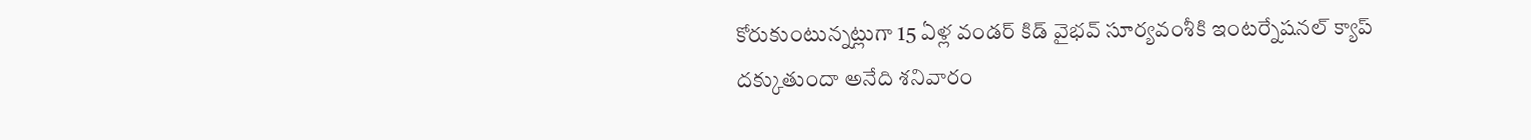కోరుకుంటున్నట్లుగా 15 ఏళ్ల వండర్ కిడ్ వైభవ్ సూర్యవంశీకి ఇంటర్నేషనల్ క్యాప్ దక్కుతుందా అనేది శనివారం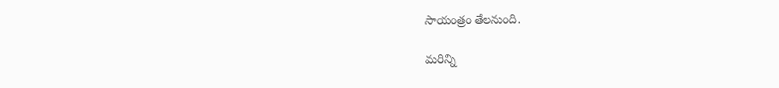సాయంత్రం తేలనుంది.

మరిన్ని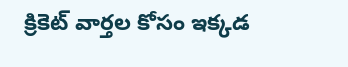క్రికెట్‌ వార్తల కోసం ఇక్కడ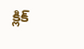క్లిక్‌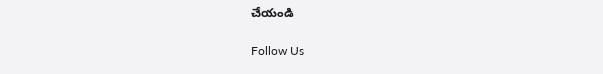చేయండి

Follow Us